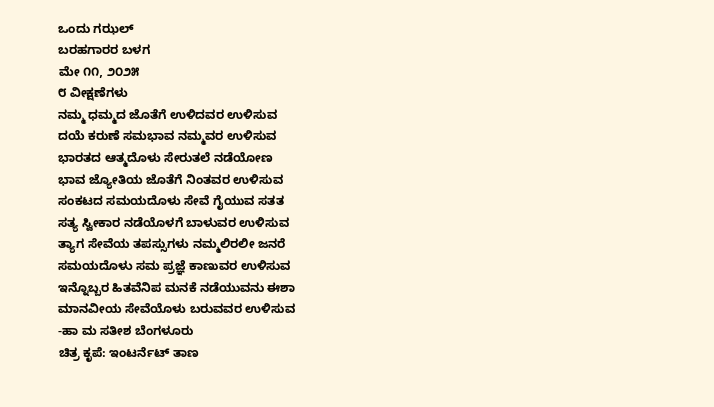ಒಂದು ಗಝಲ್
ಬರಹಗಾರರ ಬಳಗ
ಮೇ ೧೧, ೨೦೨೫
೮ ವೀಕ್ಷಣೆಗಳು
ನಮ್ಮ ಧಮ್ಮದ ಜೊತೆಗೆ ಉಳಿದವರ ಉಳಿಸುವ
ದಯೆ ಕರುಣೆ ಸಮಭಾವ ನಮ್ಮವರ ಉಳಿಸುವ
ಭಾರತದ ಆತ್ಮದೊಳು ಸೇರುತಲೆ ನಡೆಯೋಣ
ಭಾವ ಜ್ಯೋತಿಯ ಜೊತೆಗೆ ನಿಂತವರ ಉಳಿಸುವ
ಸಂಕಟದ ಸಮಯದೊಳು ಸೇವೆ ಗೈಯುವ ಸತತ
ಸತ್ಯ ಸ್ವೀಕಾರ ನಡೆಯೊಳಗೆ ಬಾಳುವರ ಉಳಿಸುವ
ತ್ಯಾಗ ಸೇವೆಯ ತಪಸ್ಸುಗಳು ನಮ್ಮಲಿರಲೀ ಜನರೆ
ಸಮಯದೊಳು ಸಮ ಪ್ರಜ್ಞೆ ಕಾಣುವರ ಉಳಿಸುವ
ಇನ್ನೊಬ್ಬರ ಹಿತವೆನಿಪ ಮನಕೆ ನಡೆಯುವನು ಈಶಾ
ಮಾನವೀಯ ಸೇವೆಯೊಳು ಬರುವವರ ಉಳಿಸುವ
-ಹಾ ಮ ಸತೀಶ ಬೆಂಗಳೂರು
ಚಿತ್ರ ಕೃಪೆ: ಇಂಟರ್ನೆಟ್ ತಾಣ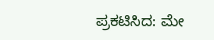ಪ್ರಕಟಿಸಿದ: ಮೇ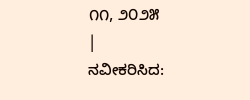೧೧, ೨೦೨೫
|
ನವೀಕರಿಸಿದ: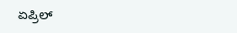ಏಪ್ರಿಲ್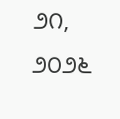೨೧, ೨೦೨೬